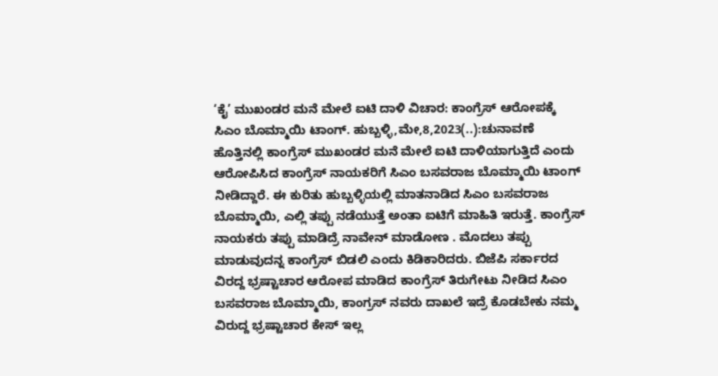‘ಕೈ’ ಮುಖಂಡರ ಮನೆ ಮೇಲೆ ಐಟಿ ದಾಳಿ ವಿಚಾರ: ಕಾಂಗ್ರೆಸ್ ಆರೋಪಕ್ಕೆ ಸಿಎಂ ಬೊಮ್ಮಾಯಿ ಟಾಂಗ್. ಹುಬ್ಬಳ್ಳಿ,ಮೇ,8,2023(..):ಚುನಾವಣೆ ಹೊತ್ತಿನಲ್ಲಿ ಕಾಂಗ್ರೆಸ್ ಮುಖಂಡರ ಮನೆ ಮೇಲೆ ಐಟಿ ದಾಳಿಯಾಗುತ್ತಿದೆ ಎಂದು ಆರೋಪಿಸಿದ ಕಾಂಗ್ರೆಸ್ ನಾಯಕರಿಗೆ ಸಿಎಂ ಬಸವರಾಜ ಬೊಮ್ಮಾಯಿ ಟಾಂಗ್ ನೀಡಿದ್ದಾರೆ. ಈ ಕುರಿತು ಹುಬ್ಬಳ್ಳಿಯಲ್ಲಿ ಮಾತನಾಡಿದ ಸಿಎಂ ಬಸವರಾಜ ಬೊಮ್ಮಾಯಿ, ಎಲ್ಲಿ ತಪ್ಪು ನಡೆಯುತ್ತೆ ಅಂತಾ ಐಟಿಗೆ ಮಾಹಿತಿ ಇರುತ್ತೆ. ಕಾಂಗ್ರೆಸ್ ನಾಯಕರು ತಪ್ಪು ಮಾಡಿದ್ರೆ ನಾವೇನ್ ಮಾಡೋಣ . ಮೊದಲು ತಪ್ಪು ಮಾಡುವುದನ್ನ ಕಾಂಗ್ರೆಸ್ ಬಿಡಲಿ ಎಂದು ಕಿಡಿಕಾರಿದರು. ಬಿಜೆಪಿ ಸರ್ಕಾರದ ವಿರದ್ದ ಭ್ರಷ್ಟಾಚಾರ ಆರೋಪ ಮಾಡಿದ ಕಾಂಗ್ರೆಸ್ ತಿರುಗೇಟು ನೀಡಿದ ಸಿಎಂ ಬಸವರಾಜ ಬೊಮ್ಮಾಯಿ, ಕಾಂಗ್ರಸ್ ನವರು ದಾಖಲೆ ಇದ್ರೆ ಕೊಡಬೇಕು ನಮ್ಮ ವಿರುದ್ದ ಭ್ರಷ್ಟಾಚಾರ ಕೇಸ್ ಇಲ್ಲ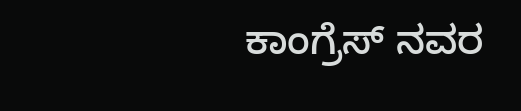ಕಾಂಗ್ರೆಸ್ ನವರ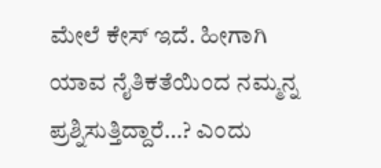ಮೇಲೆ ಕೇಸ್ ಇದೆ. ಹೀಗಾಗಿ ಯಾವ ನೈತಿಕತೆಯಿಂದ ನಮ್ಮನ್ನ ಪ್ರಶ್ನಿಸುತ್ತಿದ್ದಾರೆ…? ಎಂದು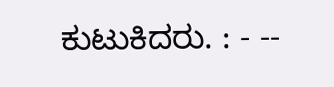ಕುಟುಕಿದರು. : - --